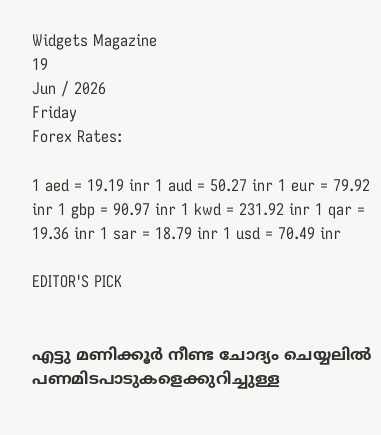Widgets Magazine
19
Jun / 2026
Friday
Forex Rates:

1 aed = 19.19 inr 1 aud = 50.27 inr 1 eur = 79.92 inr 1 gbp = 90.97 inr 1 kwd = 231.92 inr 1 qar = 19.36 inr 1 sar = 18.79 inr 1 usd = 70.49 inr

EDITOR'S PICK


എട്ടു മണിക്കൂര്‍ നീണ്ട ചോദ്യം ചെയ്യലില്‍ പണമിടപാടുകളെക്കുറിച്ചുള്ള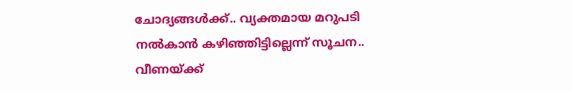ചോദ്യങ്ങള്‍ക്ക്.. വ്യക്തമായ മറുപടി നല്‍കാന്‍ കഴിഞ്ഞിട്ടില്ലെന്ന് സൂചന.. വീണയ്ക്ക്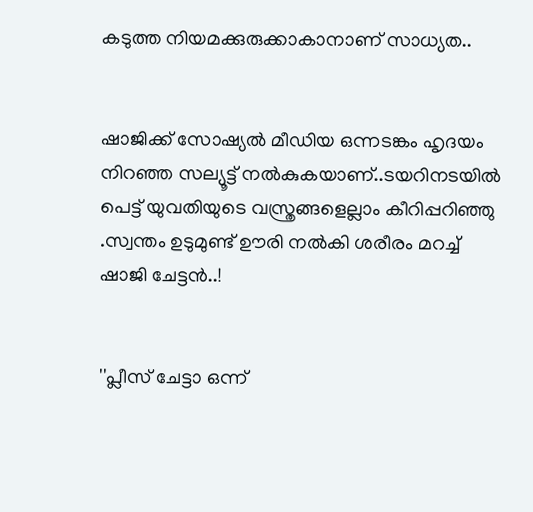കടുത്ത നിയമക്കുരുക്കാകാനാണ് സാധ്യത..


ഷാജിക്ക് സോഷ്യല്‍ മീഡിയ ഒന്നടങ്കം ഹൃദയം നിറഞ്ഞ സല്യൂട്ട് നല്‍കുകയാണ്..ടയറിനടയിൽ പെട്ട് യുവതിയുടെ വസ്ത്രങ്ങളെല്ലാം കീറിപ്പറിഞ്ഞു .സ്വന്തം ഉടുമുണ്ട് ഊരി നല്‍കി ശരീരം മറച്ച് ഷാജി ചേട്ടൻ..!


''പ്ലീസ് ചേട്ടാ ഒന്ന്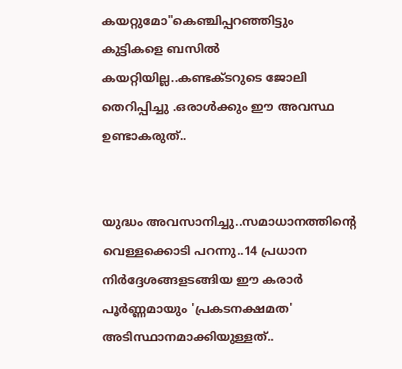കയറ്റുമോ"കെഞ്ചിപ്പറഞ്ഞിട്ടും കുട്ടികളെ ബസില്‍ കയറ്റിയില്ല..കണ്ടക്ടറുടെ ജോലി തെറിപ്പിച്ചു .ഒരാൾക്കും ഈ അവസ്ഥ ഉണ്ടാകരുത്..


യുദ്ധം അവസാനിച്ചു..സമാധാനത്തിന്റെ വെള്ളക്കൊടി പറന്നു..14 പ്രധാന നിര്‍ദ്ദേശങ്ങളടങ്ങിയ ഈ കരാര്‍ പൂര്‍ണ്ണമായും 'പ്രകടനക്ഷമത' അടിസ്ഥാനമാക്കിയുള്ളത്..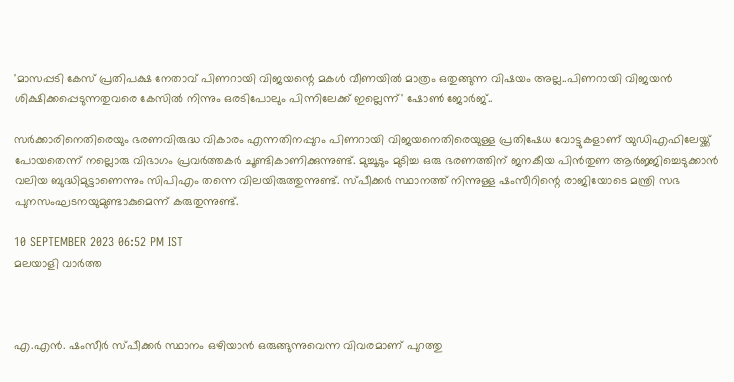'മാസപ്പടി കേസ് പ്രതിപക്ഷ നേതാവ് പിണറായി വിജയന്റെ മകൾ വീണയിൽ മാത്രം ഒതുങ്ങുന്ന വിഷയം അല്ല..പിണറായി വിജയൻ ശിക്ഷിക്കപ്പെടുന്നതുവരെ കേസിൽ നിന്നും ഒരടിപോലും പിന്നിലേക്ക് ഇല്ലെന്ന്' ഷോൺ ജോർജ്..

സര്‍ക്കാരിനെതിരെയും ഭരണവിരുദ്ധ വികാരം എന്നതിനപ്പുറം പിണറായി വിജയനെതിരെയുള്ള പ്രതിഷേധ വോട്ടുകളാണ് യുഡിഎഫിലേയ്ക്ക് പോയതെന്ന് നല്ലൊരു വിഭാഗം പ്രവര്‍ത്തകര്‍ ചൂണ്ടികാണിക്കുന്നുണ്ട്. മുച്ചൂടും മുടിച്ച ഒരു ഭരണത്തിന് ജനകീയ പിന്‍തുണ ആര്‍ജ്ജിച്ചെടുക്കാന്‍ വലിയ ബുദ്ധിമുട്ടാണെന്നും സിപിഎം തന്നെ വിലയിരുത്തുന്നുണ്ട്. സ്പീക്കര്‍ സ്ഥാനത്ത് നിന്നുള്ള ഷംസീറിന്റെ രാജിയോടെ മന്ത്രി സഭ പുനസംഘടനയുമുണ്ടാകുമെന്ന് കരുതുന്നുണ്ട്.

10 SEPTEMBER 2023 06:52 PM IST
മലയാളി വാര്‍ത്ത



എ.എന്‍. ഷംസീര്‍ സ്പീക്കര്‍ സ്ഥാനം ഒഴിയാന്‍ ഒരുങ്ങുന്നുവെന്ന വിവരമാണ് പുറത്തു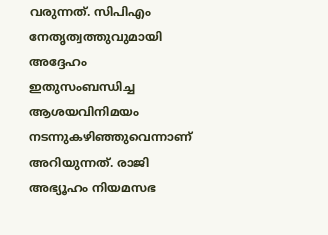വരുന്നത്. സിപിഎം നേതൃത്വത്തുവുമായി അദ്ദേഹം ഇതുസംബന്ധിച്ച ആശയവിനിമയം നടന്നുകഴിഞ്ഞുവെന്നാണ് അറിയുന്നത്. രാജി അഭ്യൂഹം നിയമസഭ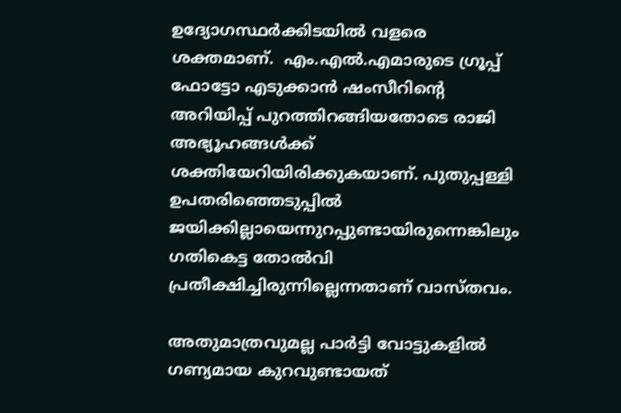ഉദ്യോഗസ്ഥര്‍ക്കിടയില്‍ വളരെ ശക്തമാണ്.  എം.എല്‍.എമാരുടെ ഗ്രൂപ്പ് ഫോട്ടോ എടുക്കാന്‍ ഷംസീറിന്റെ അറിയിപ്പ് പുറത്തിറങ്ങിയതോടെ രാജി അഭ്യൂഹങ്ങള്‍ക്ക് ശക്തിയേറിയിരിക്കുകയാണ്. പുതുപ്പള്ളി ഉപതരിഞ്ഞെടുപ്പില്‍ ജയിക്കില്ലായെന്നുറപ്പുണ്ടായിരുന്നെങ്കിലും ഗതികെട്ട തോല്‍വി പ്രതീക്ഷിച്ചിരുന്നില്ലെന്നതാണ് വാസ്തവം.

അതുമാത്രവുമല്ല പാര്‍ട്ടി വോട്ടുകളില്‍ ഗണ്യമായ കുറവുണ്ടായത്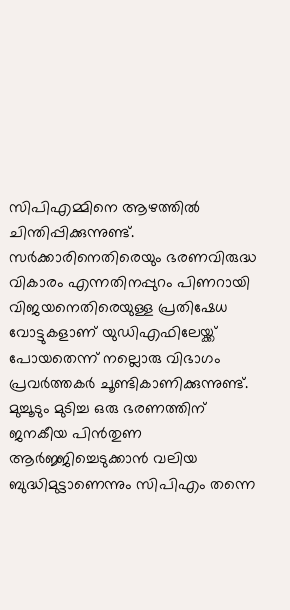സിപിഎമ്മിനെ ആഴത്തില്‍ ചിന്തിപ്പിക്കുന്നുണ്ട്. സര്‍ക്കാരിനെതിരെയും ഭരണവിരുദ്ധ വികാരം എന്നതിനപ്പുറം പിണറായി വിജയനെതിരെയുള്ള പ്രതിഷേധ വോട്ടുകളാണ് യുഡിഎഫിലേയ്ക്ക് പോയതെന്ന് നല്ലൊരു വിഭാഗം പ്രവര്‍ത്തകര്‍ ചൂണ്ടികാണിക്കുന്നുണ്ട്. മുച്ചൂടും മുടിച്ച ഒരു ഭരണത്തിന് ജനകീയ പിന്‍തുണ ആര്‍ജ്ജിച്ചെടുക്കാന്‍ വലിയ ബുദ്ധിമുട്ടാണെന്നും സിപിഎം തന്നെ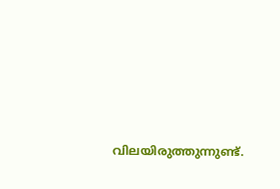വിലയിരുത്തുന്നുണ്ട്.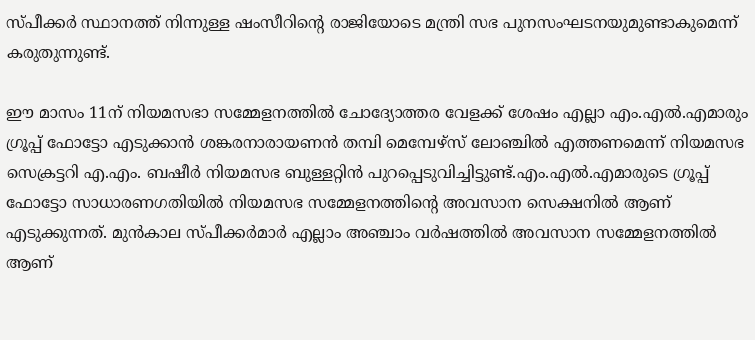സ്പീക്കര്‍ സ്ഥാനത്ത് നിന്നുള്ള ഷംസീറിന്റെ രാജിയോടെ മന്ത്രി സഭ പുനസംഘടനയുമുണ്ടാകുമെന്ന് കരുതുന്നുണ്ട്.

ഈ മാസം 11ന് നിയമസഭാ സമ്മേളനത്തില്‍ ചോദ്യോത്തര വേളക്ക് ശേഷം എല്ലാ എം.എല്‍.എമാരും ഗ്രൂപ്പ് ഫോട്ടോ എടുക്കാന്‍ ശങ്കരനാരായണന്‍ തമ്പി മെമ്പേഴ്‌സ് ലോഞ്ചില്‍ എത്തണമെന്ന് നിയമസഭ സെക്രട്ടറി എ.എം. ബഷീര്‍ നിയമസഭ ബുള്ളറ്റിന്‍ പുറപ്പെടുവിച്ചിട്ടുണ്ട്.എം.എല്‍.എമാരുടെ ഗ്രൂപ്പ് ഫോട്ടോ സാധാരണഗതിയില്‍ നിയമസഭ സമ്മേളനത്തിന്റെ അവസാന സെക്ഷനില്‍ ആണ് എടുക്കുന്നത്. മുന്‍കാല സ്പീക്കര്‍മാര്‍ എല്ലാം അഞ്ചാം വര്‍ഷത്തില്‍ അവസാന സമ്മേളനത്തില്‍ ആണ്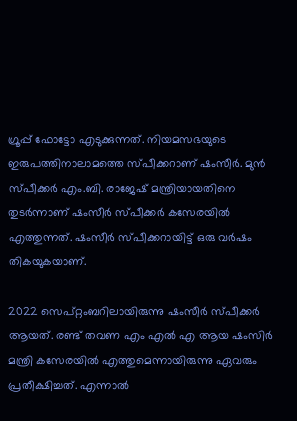ഗ്രൂപ്പ് ഫോട്ടോ എടുക്കുന്നത്. നിയമസഭയുടെ ഇരുപത്തിനാലാമത്തെ സ്പീക്കറാണ് ഷംസീര്‍. മുന്‍ സ്പീക്കര്‍ എം.ബി. രാജേഷ് മന്ത്രിയായതിനെ തുടര്‍ന്നാണ് ഷംസീര്‍ സ്പീക്കര്‍ കസേരയില്‍ എത്തുന്നത്. ഷംസീര്‍ സ്പീക്കറായിട്ട് ഒരു വര്‍ഷം തികയുകയാണ്.

2022 സെപ്റ്റംബറിലായിരുന്നു ഷംസീര്‍ സ്പീക്കര്‍ ആയത്. രണ്ട് തവണ എം എല്‍ എ ആയ ഷംസിര്‍ മന്ത്രി കസേരയില്‍ എത്തുമെന്നായിരുന്നു ഏവരും പ്രതീക്ഷിച്ചത്. എന്നാല്‍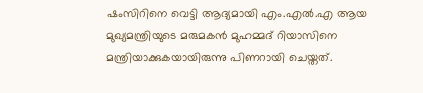ഷംസിറിനെ വെട്ടി ആദ്യമായി എം.എല്‍.എ ആയ മുഖ്യമന്ത്രിയുടെ മരുമകന്‍ മുഹമ്മദ് റിയാസിനെ മന്ത്രിയാക്കുകയായിരുന്നു പിണറായി ചെയ്തത്.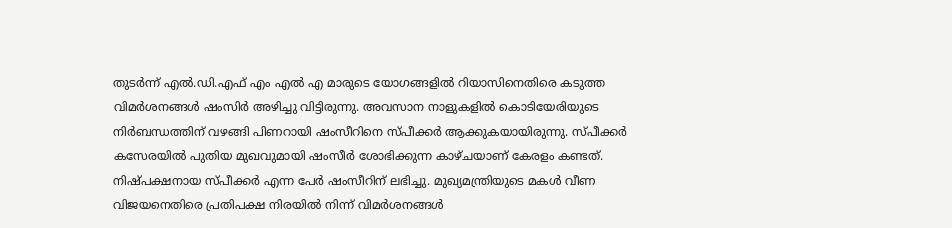തുടര്‍ന്ന് എല്‍.ഡി.എഫ് എം എല്‍ എ മാരുടെ യോഗങ്ങളില്‍ റിയാസിനെതിരെ കടുത്ത വിമര്‍ശനങ്ങള്‍ ഷംസിര്‍ അഴിച്ചു വിട്ടിരുന്നു. അവസാന നാളുകളില്‍ കൊടിയേരിയുടെ നിര്‍ബന്ധത്തിന് വഴങ്ങി പിണറായി ഷംസീറിനെ സ്പീക്കര്‍ ആക്കുകയായിരുന്നു. സ്പീക്കര്‍ കസേരയില്‍ പുതിയ മുഖവുമായി ഷംസീര്‍ ശോഭിക്കുന്ന കാഴ്ചയാണ് കേരളം കണ്ടത്. നിഷ്പക്ഷനായ സ്പീക്കര്‍ എന്ന പേര്‍ ഷംസീറിന് ലഭിച്ചു. മുഖ്യമന്ത്രിയുടെ മകള്‍ വീണ വിജയനെതിരെ പ്രതിപക്ഷ നിരയില്‍ നിന്ന് വിമര്‍ശനങ്ങള്‍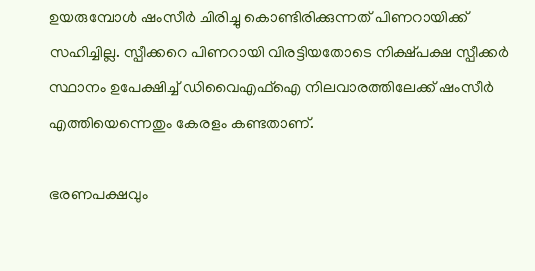ഉയരുമ്പോള്‍ ഷംസീര്‍ ചിരിച്ചു കൊണ്ടിരിക്കുന്നത് പിണറായിക്ക് സഹിച്ചില്ല. സ്പീക്കറെ പിണറായി വിരട്ടിയതോടെ നിക്ഷ്പക്ഷ സ്പീക്കര്‍ സ്ഥാനം ഉപേക്ഷിച്ച് ഡിവൈഎഫ്‌ഐ നിലവാരത്തിലേക്ക് ഷംസീര്‍ എത്തിയെന്നെതും കേരളം കണ്ടതാണ്.

ഭരണപക്ഷവും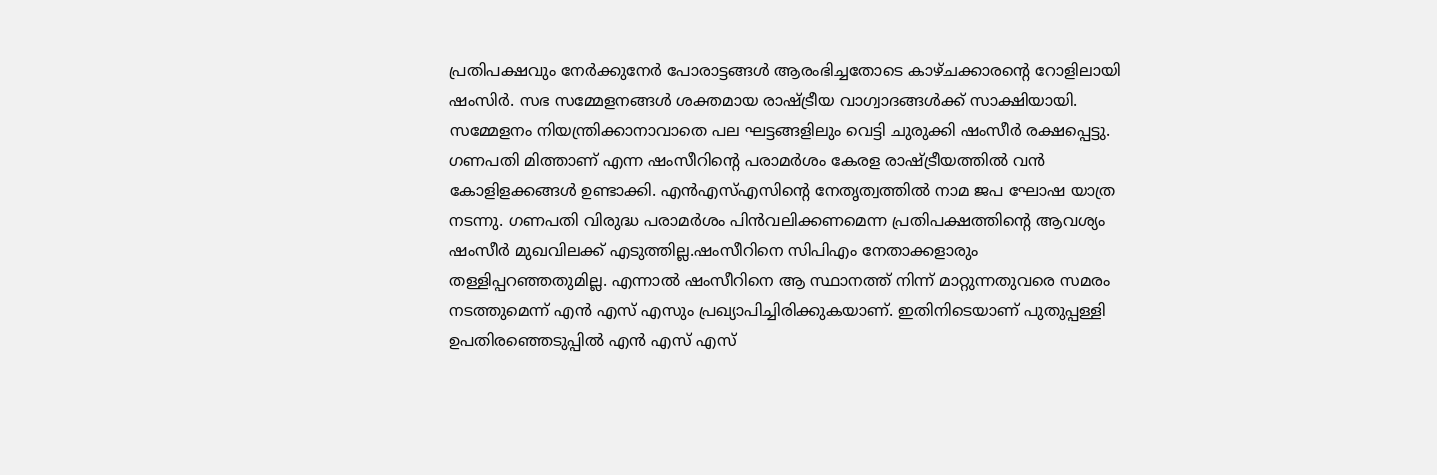പ്രതിപക്ഷവും നേര്‍ക്കുനേര്‍ പോരാട്ടങ്ങള്‍ ആരംഭിച്ചതോടെ കാഴ്ചക്കാരന്റെ റോളിലായി ഷംസിര്‍. സഭ സമ്മേളനങ്ങള്‍ ശക്തമായ രാഷ്ട്രീയ വാഗ്വാദങ്ങള്‍ക്ക് സാക്ഷിയായി. സമ്മേളനം നിയന്ത്രിക്കാനാവാതെ പല ഘട്ടങ്ങളിലും വെട്ടി ചുരുക്കി ഷംസീര്‍ രക്ഷപ്പെട്ടു. ഗണപതി മിത്താണ് എന്ന ഷംസീറിന്റെ പരാമര്‍ശം കേരള രാഷ്ട്രീയത്തില്‍ വന്‍ കോളിളക്കങ്ങള്‍ ഉണ്ടാക്കി. എന്‍എസ്എസിന്റെ നേതൃത്വത്തില്‍ നാമ ജപ ഘോഷ യാത്ര നടന്നു. ഗണപതി വിരുദ്ധ പരാമര്‍ശം പിന്‍വലിക്കണമെന്ന പ്രതിപക്ഷത്തിന്റെ ആവശ്യം ഷംസീര്‍ മുഖവിലക്ക് എടുത്തില്ല.ഷംസീറിനെ സിപിഎം നേതാക്കളാരും തള്ളിപ്പറഞ്ഞതുമില്ല. എന്നാല്‍ ഷംസീറിനെ ആ സ്ഥാനത്ത് നിന്ന് മാറ്റുന്നതുവരെ സമരം നടത്തുമെന്ന് എന്‍ എസ് എസും പ്രഖ്യാപിച്ചിരിക്കുകയാണ്. ഇതിനിടെയാണ് പുതുപ്പള്ളി ഉപതിരഞ്ഞെടുപ്പില്‍ എന്‍ എസ് എസ്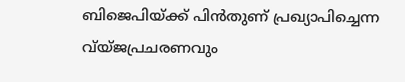ബിജെപിയ്ക്ക് പിന്‍തുണ് പ്രഖ്യാപിച്ചെന്ന വ്യ്ജപ്രചരണവും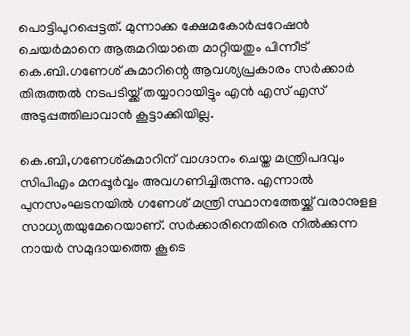പൊട്ടിപുറപ്പെട്ടത്. മുന്നാക്ക ക്ഷേമകോര്‍പ്പറേഷന്‍ ചെയര്‍മാനെ ആരുമറിയാതെ മാറ്റിയതും പിന്നീട് കെ.ബി.ഗണേശ് കുമാറിന്റെ ആവശ്യപ്രകാരം സര്‍ക്കാര്‍ തിരുത്തല്‍ നടപടിയ്ക്ക് തയ്യാറായിട്ടും എന്‍ എസ് എസ് അടുപ്പത്തിലാവാന്‍ കൂട്ടാക്കിയില്ല.

കെ.ബി,ഗണേശ്കുമാറിന് വാഗ്ദാനം ചെയ്ത മന്ത്രിപദവും സിപിഎം മനപ്പൂര്‍വ്വം അവഗണിച്ചിരുന്നു. എന്നാല്‍ പുനസംഘടനയില്‍ ഗണേശ് മന്ത്രി സ്ഥാനത്തേയ്ക്ക് വരാനുളള സാധ്യതയുമേറെയാണ്. സര്‍ക്കാരിനെതിരെ നില്‍ക്കുന്ന നായര്‍ സമുദായത്തെ കൂടെ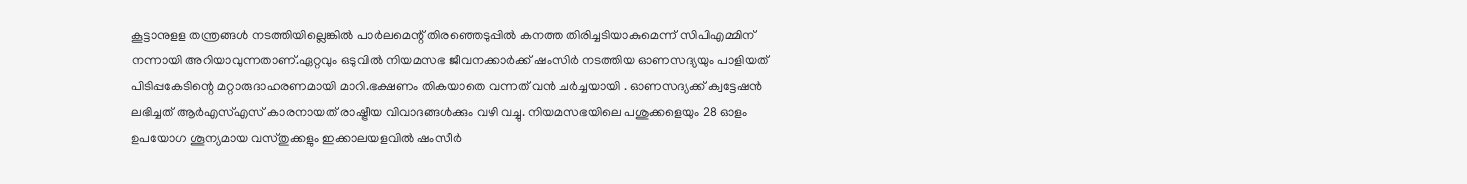കൂട്ടാനുളള തന്ത്രങ്ങള്‍ നടത്തിയില്ലെങ്കില്‍ പാര്‍ലമെന്റ് തിരഞ്ഞെടുപ്പില്‍ കനത്ത തിരിച്ചടിയാകുമെന്ന് സിപിഎമ്മിന് നന്നായി അറിയാവുന്നതാണ്.ഏറ്റവും ഒടുവില്‍ നിയമസഭ ജീവനക്കാര്‍ക്ക് ഷംസിര്‍ നടത്തിയ ഓണസദ്യയും പാളിയത് പിടിപ്പകേടിന്റെ മറ്റാരുദാഹരണമായി മാറി.ഭക്ഷണം തികയാതെ വന്നത് വന്‍ ചര്‍ച്ചയായി . ഓണസദ്യക്ക് ക്വട്ടേഷന്‍ ലഭിച്ചത് ആര്‍എസ്എസ് കാരനായത് രാഷ്ട്രീയ വിവാദങ്ങള്‍ക്കും വഴി വച്ചു. നിയമസഭയിലെ പശുക്കളെയും 28 ഓളം ഉപയോഗ ശൂന്യമായ വസ്തുക്കളും ഇക്കാലയളവില്‍ ഷംസീര്‍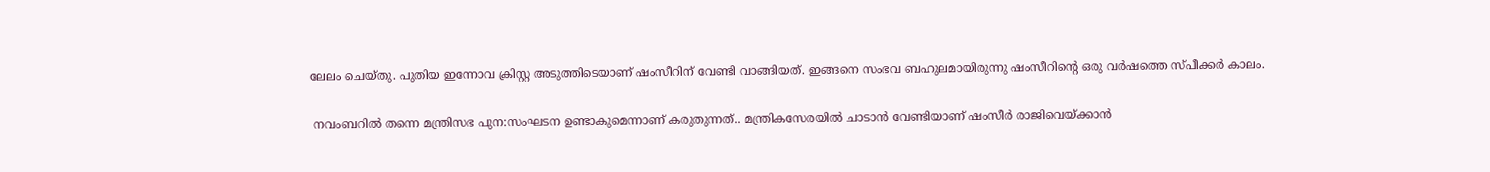ലേലം ചെയ്തു. പുതിയ ഇന്നോവ ക്രിസ്റ്റ അടുത്തിടെയാണ് ഷംസീറിന് വേണ്ടി വാങ്ങിയത്. ഇങ്ങനെ സംഭവ ബഹുലമായിരുന്നു ഷംസീറിന്റെ ഒരു വര്‍ഷത്തെ സ്പീക്കര്‍ കാലം.

 നവംബറില്‍ തന്നെ മന്ത്രിസഭ പുന:സംഘടന ഉണ്ടാകുമെന്നാണ് കരുതുന്നത്.. മന്ത്രികസേരയില്‍ ചാടാന്‍ വേണ്ടിയാണ് ഷംസീര്‍ രാജിവെയ്ക്കാന്‍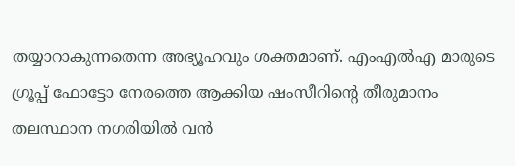തയ്യാറാകുന്നതെന്ന അഭ്യൂഹവും ശക്തമാണ്. എംഎല്‍എ മാരുടെ ഗ്രൂപ്പ് ഫോട്ടോ നേരത്തെ ആക്കിയ ഷംസീറിന്റെ തീരുമാനം തലസ്ഥാന നഗരിയില്‍ വന്‍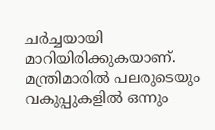ചര്‍ച്ചയായി മാറിയിരിക്കുകയാണ്. മന്ത്രിമാരില്‍ പലരുടെയും വകുപ്പുകളില്‍ ഒന്നും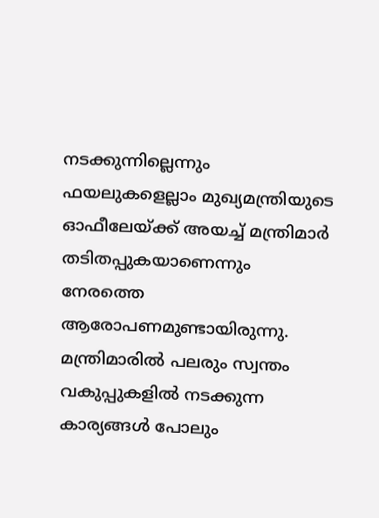നടക്കുന്നില്ലെന്നും ഫയലുകളെല്ലാം മുഖ്യമന്ത്രിയുടെ ഓഫീലേയ്ക്ക് അയച്ച് മന്ത്രിമാര്‍ തടിതപ്പുകയാണെന്നും നേരത്തെ ആരോപണമുണ്ടായിരുന്നു. മന്ത്രിമാരില്‍ പലരും സ്വന്തം വകുപ്പുകളില്‍ നടക്കുന്ന കാര്യങ്ങള്‍ പോലും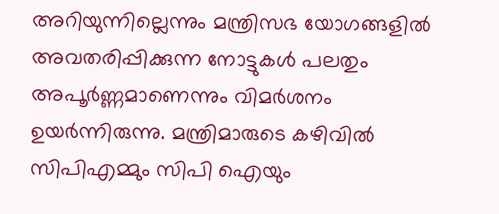അറിയുന്നില്ലെന്നും മന്ത്രിസഭ യോഗങ്ങളില്‍ അവതരിപ്പിക്കുന്ന നോട്ടുകള്‍ പലതും അപൂര്‍ണ്ണമാണെന്നും വിമര്‍ശനം ഉയര്‍ന്നിരുന്നു. മന്ത്രിമാരുടെ കഴിവില്‍ സിപിഎമ്മും സിപി ഐയും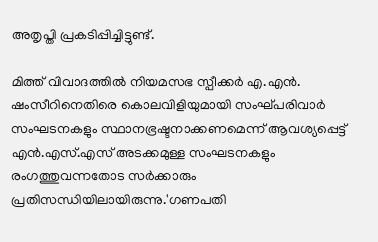അതൃപ്തി പ്രകടിപ്പിച്ചിട്ടുണ്ട്.

മിത്ത് വിവാദത്തില്‍ നിയമസഭ സ്പീക്കര്‍ എ.എന്‍. ഷംസീറിനെതിരെ കൊലവിളിയുമായി സംഘ്പരിവാര്‍ സംഘടനകളും സ്ഥാനഭ്രഷ്ടനാക്കണമെന്ന് ആവശ്യപ്പെട്ട് എന്‍.എസ്.എസ് അടക്കമുള്ള സംഘടനകളും രംഗത്തുവന്നതോട സര്‍ക്കാരും പ്രതിസന്ധിയിലായിരുന്നു.'ഗണപതി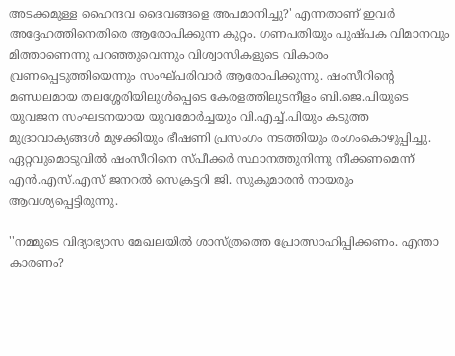അടക്കമുള്ള ഹൈന്ദവ ദൈവങ്ങളെ അപമാനിച്ചു?' എന്നതാണ് ഇവര്‍ അദ്ദേഹത്തിനെതിരെ ആരോപിക്കുന്ന കുറ്റം. ഗണപതിയും പുഷ്പക വിമാനവും മിത്താണെന്നു പറഞ്ഞുവെന്നും വിശ്വാസികളുടെ വികാരം വ്രണപ്പെടുത്തിയെന്നും സംഘ്പരിവാര്‍ ആരോപിക്കുന്നു. ഷംസീറിന്റെ മണ്ഡലമായ തലശ്ശേരിയിലുള്‍പ്പെടെ കേരളത്തിലുടനീളം ബി.ജെ.പിയുടെ യുവജന സംഘടനയായ യുവമോര്‍ച്ചയും വി.എച്ച്.പിയും കടുത്ത മുദ്രാവാക്യങ്ങള്‍ മുഴക്കിയും ഭീഷണി പ്രസംഗം നടത്തിയും രംഗംകൊഴുപ്പിച്ചു. ഏറ്റവുമൊടുവില്‍ ഷംസീറിനെ സ്പീക്കര്‍ സ്ഥാനത്തുനിന്നു നീക്കണമെന്ന് എന്‍.എസ്.എസ് ജനറല്‍ സെക്രട്ടറി ജി. സുകുമാരന്‍ നായരും ആവശ്യപ്പെട്ടിരുന്നു.

''നമ്മുടെ വിദ്യാഭ്യാസ മേഖലയില്‍ ശാസ്ത്രത്തെ പ്രോത്സാഹിപ്പിക്കണം. എന്താ കാരണം?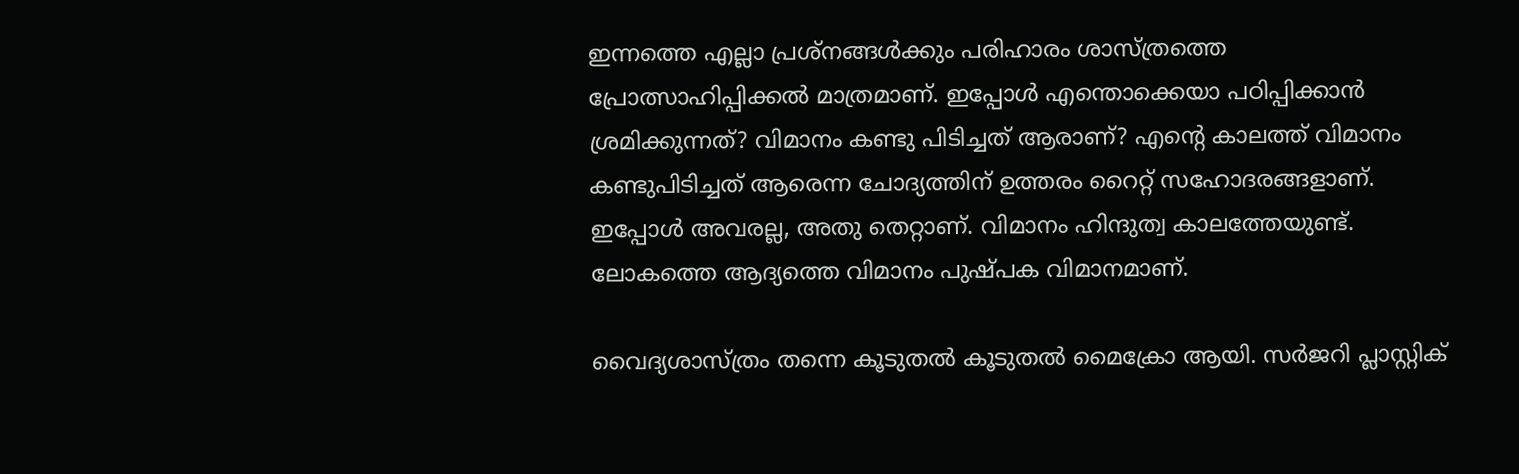ഇന്നത്തെ എല്ലാ പ്രശ്നങ്ങള്‍ക്കും പരിഹാരം ശാസ്ത്രത്തെ പ്രോത്സാഹിപ്പിക്കല്‍ മാത്രമാണ്. ഇപ്പോള്‍ എന്തൊക്കെയാ പഠിപ്പിക്കാന്‍ ശ്രമിക്കുന്നത്? വിമാനം കണ്ടു പിടിച്ചത് ആരാണ്? എന്റെ കാലത്ത് വിമാനം കണ്ടുപിടിച്ചത് ആരെന്ന ചോദ്യത്തിന് ഉത്തരം റൈറ്റ് സഹോദരങ്ങളാണ്. ഇപ്പോള്‍ അവരല്ല, അതു തെറ്റാണ്. വിമാനം ഹിന്ദുത്വ കാലത്തേയുണ്ട്. ലോകത്തെ ആദ്യത്തെ വിമാനം പുഷ്പക വിമാനമാണ്.

വൈദ്യശാസ്ത്രം തന്നെ കൂടുതല്‍ കൂടുതല്‍ മൈക്രോ ആയി. സര്‍ജറി പ്ലാസ്റ്റിക്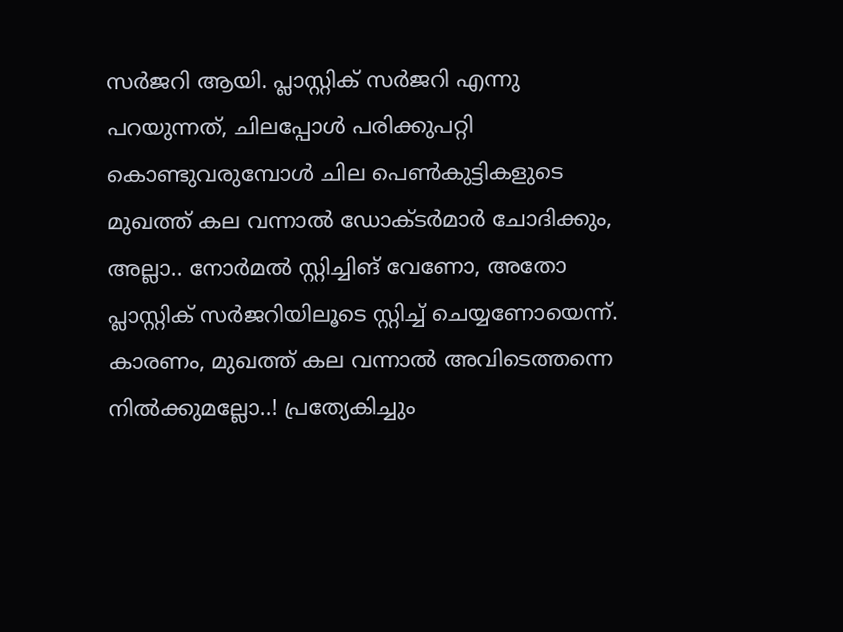സര്‍ജറി ആയി. പ്ലാസ്റ്റിക് സര്‍ജറി എന്നു പറയുന്നത്, ചിലപ്പോള്‍ പരിക്കുപറ്റി കൊണ്ടുവരുമ്പോള്‍ ചില പെണ്‍കുട്ടികളുടെ മുഖത്ത് കല വന്നാല്‍ ഡോക്ടര്‍മാര്‍ ചോദിക്കും, അല്ലാ.. നോര്‍മല്‍ സ്റ്റിച്ചിങ് വേണോ, അതോ പ്ലാസ്റ്റിക് സര്‍ജറിയിലൂടെ സ്റ്റിച്ച് ചെയ്യണോയെന്ന്. കാരണം, മുഖത്ത് കല വന്നാല്‍ അവിടെത്തന്നെ നില്‍ക്കുമല്ലോ..! പ്രത്യേകിച്ചും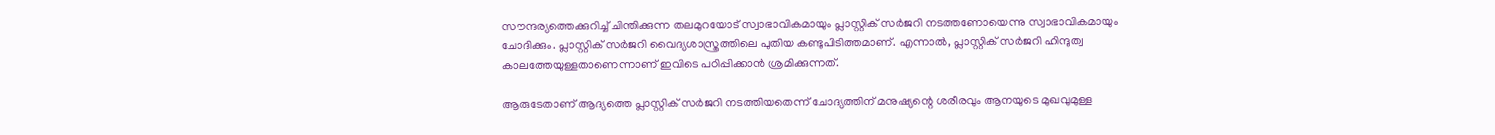സൗന്ദര്യത്തെക്കുറിച്ച് ചിന്തിക്കുന്ന തലമുറയോട് സ്വാഭാവികമായും പ്ലാസ്റ്റിക് സര്‍ജറി നടത്തണോയെന്നു സ്വാഭാവികമായും ചോദിക്കും. പ്ലാസ്റ്റിക് സര്‍ജറി വൈദ്യശാസ്ത്രത്തിലെ പുതിയ കണ്ടുപിടിത്തമാണ്. എന്നാല്‍, പ്ലാസ്റ്റിക് സര്‍ജറി ഹിന്ദുത്വ കാലത്തേയുള്ളതാണെന്നാണ് ഇവിടെ പഠിപ്പിക്കാന്‍ ശ്രമിക്കുന്നത്.

ആരുടേതാണ് ആദ്യത്തെ പ്ലാസ്റ്റിക് സര്‍ജറി നടത്തിയതെന്ന് ചോദ്യത്തിന് മനുഷ്യന്റെ ശരീരവും ആനയുടെ മുഖവുമുള്ള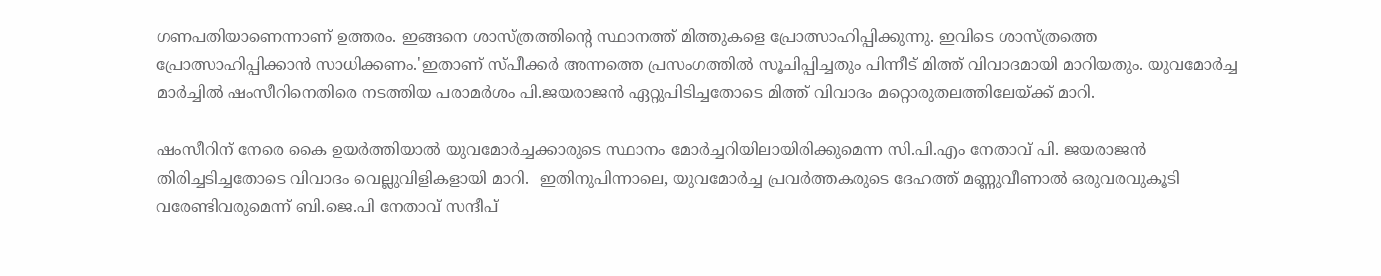ഗണപതിയാണെന്നാണ് ഉത്തരം. ഇങ്ങനെ ശാസ്ത്രത്തിന്റെ സ്ഥാനത്ത് മിത്തുകളെ പ്രോത്സാഹിപ്പിക്കുന്നു. ഇവിടെ ശാസ്ത്രത്തെ പ്രോത്സാഹിപ്പിക്കാന്‍ സാധിക്കണം.'ഇതാണ് സ്പീക്കര്‍ അന്നത്തെ പ്രസംഗത്തില്‍ സൂചിപ്പിച്ചതും പിന്നീട് മിത്ത് വിവാദമായി മാറിയതും. യുവമോര്‍ച്ച മാര്‍ച്ചില്‍ ഷംസീറിനെതിരെ നടത്തിയ പരാമര്‍ശം പി.ജയരാജന്‍ ഏറ്റുപിടിച്ചതോടെ മിത്ത് വിവാദം മറ്റൊരുതലത്തിലേയ്ക്ക് മാറി.

ഷംസീറിന് നേരെ കൈ ഉയര്‍ത്തിയാല്‍ യുവമോര്‍ച്ചക്കാരുടെ സ്ഥാനം മോര്‍ച്ചറിയിലായിരിക്കുമെന്ന സി.പി.എം നേതാവ് പി. ജയരാജന്‍ തിരിച്ചടിച്ചതോടെ വിവാദം വെല്ലുവിളികളായി മാറി.  ഇതിനുപിന്നാലെ, യുവമോര്‍ച്ച പ്രവര്‍ത്തകരുടെ ദേഹത്ത് മണ്ണുവീണാല്‍ ഒരുവരവുകൂടി വരേണ്ടിവരുമെന്ന് ബി.ജെ.പി നേതാവ് സന്ദീപ്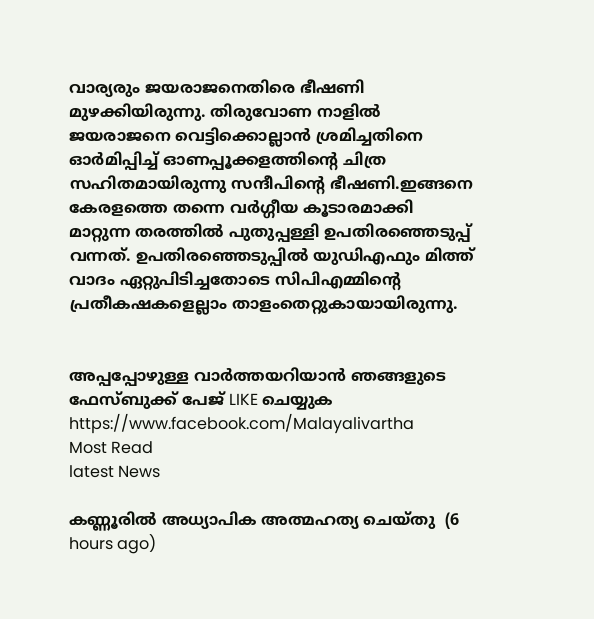വാര്യരും ജയരാജനെതിരെ ഭീഷണി മുഴക്കിയിരുന്നു. തിരുവോണ നാളില്‍ ജയരാജനെ വെട്ടിക്കൊല്ലാന്‍ ശ്രമിച്ചതിനെ ഓര്‍മിപ്പിച്ച് ഓണപ്പൂക്കളത്തിന്റെ ചിത്ര സഹിതമായിരുന്നു സന്ദീപിന്റെ ഭീഷണി.ഇങ്ങനെ കേരളത്തെ തന്നെ വര്‍ഗ്ഗീയ കൂടാരമാക്കി മാറ്റുന്ന തരത്തില്‍ പുതുപ്പള്ളി ഉപതിരഞ്ഞെടുപ്പ് വന്നത്. ഉപതിരഞ്ഞെടുപ്പില്‍ യുഡിഎഫും മിത്ത് വാദം ഏറ്റുപിടിച്ചതോടെ സിപിഎമ്മിന്റെ പ്രതീകഷകളെല്ലാം താളംതെറ്റുകായായിരുന്നു.


അപ്പപ്പോഴുള്ള വാര്‍ത്തയറിയാന്‍ ഞങ്ങളുടെ ഫേസ്‌ബുക്ക്‌ പേജ് LIKE ചെയ്യുക
https://www.facebook.com/Malayalivartha
Most Read
latest News

കണ്ണൂരില്‍ അധ്യാപിക അത്മഹത്യ ചെയ്തു  (6 hours ago)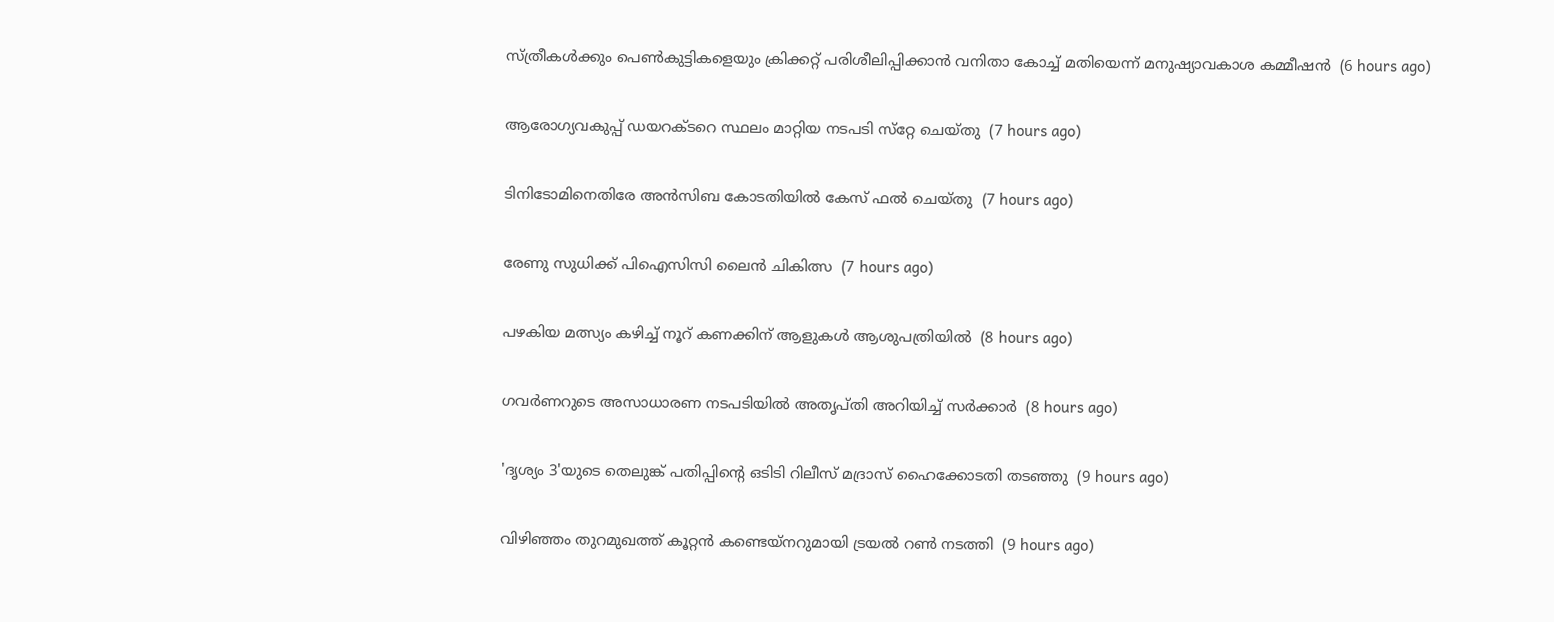സ്ത്രീകള്‍ക്കും പെണ്‍കുട്ടികളെയും ക്രിക്കറ്റ് പരിശീലിപ്പിക്കാന്‍ വനിതാ കോച്ച് മതിയെന്ന് മനുഷ്യാവകാശ കമ്മീഷന്‍  (6 hours ago)

ആരോഗ്യവകുപ്പ് ഡയറക്ടറെ സ്ഥലം മാറ്റിയ നടപടി സ്‌റ്റേ ചെയ്തു  (7 hours ago)

ടിനിടോമിനെതിരേ അന്‍സിബ കോടതിയില്‍ കേസ് ഫല്‍ ചെയ്തു  (7 hours ago)

രേണു സുധിക്ക് പിഐസിസി ലൈന്‍ ചികിത്സ  (7 hours ago)

പഴകിയ മത്സ്യം കഴിച്ച് നൂറ് കണക്കിന് ആളുകള്‍ ആശുപത്രിയില്‍  (8 hours ago)

ഗവര്‍ണറുടെ അസാധാരണ നടപടിയില്‍ അതൃപ്തി അറിയിച്ച് സര്‍ക്കാര്‍  (8 hours ago)

'ദൃശ്യം 3'യുടെ തെലുങ്ക് പതിപ്പിന്റെ ഒടിടി റിലീസ് മദ്രാസ് ഹൈക്കോടതി തടഞ്ഞു  (9 hours ago)

വിഴിഞ്ഞം തുറമുഖത്ത് കൂറ്റന്‍ കണ്ടെയ്‌നറുമായി ട്രയല്‍ റണ്‍ നടത്തി  (9 hours ago)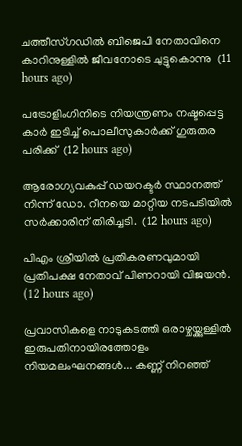ചത്തീസ്ഗഡില്‍ ബിജെപി നേതാവിനെ കാറിനുള്ളില്‍ ജീവനോടെ ചുട്ടുകൊന്നു  (11 hours ago)

പട്രോളിംഗിനിടെ നിയന്ത്രണം നഷ്ടപ്പെട്ട കാര്‍ ഇടിച്ച് പൊലീസുകാര്‍ക്ക് ഗുരുതര പരിക്ക്  (12 hours ago)

ആരോഗ്യവകുപ്പ് ഡയറക്ടർ സ്ഥാനത്ത് നിന്ന് ഡോ. റീനയെ മാറ്റിയ നടപടിയിൽ സർക്കാരിന് തിരിച്ചടി.  (12 hours ago)

പിഎം ശ്രീയിൽ പ്രതികരണവുമായി പ്രതിപക്ഷ നേതാവ് പിണറായി വിജയൻ.  (12 hours ago)

പ്രവാസികളെ നാടുകടത്തി ഒരാഴ്ചയ്ക്കുള്ളിൽ ഇരുപതിനായിരത്തോളം നിയമലംഘനങ്ങൾ... കണ്ണ് നിറഞ്ഞ്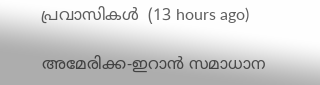പ്രവാസികൾ  (13 hours ago)

അമേരിക്ക-ഇറാന്‍ സമാധാന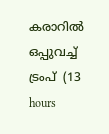കരാറില്‍ ഒപ്പുവച്ച് ട്രംപ്  (13 hours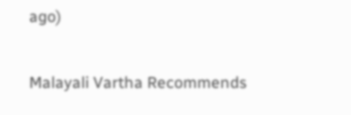ago)

Malayali Vartha Recommends